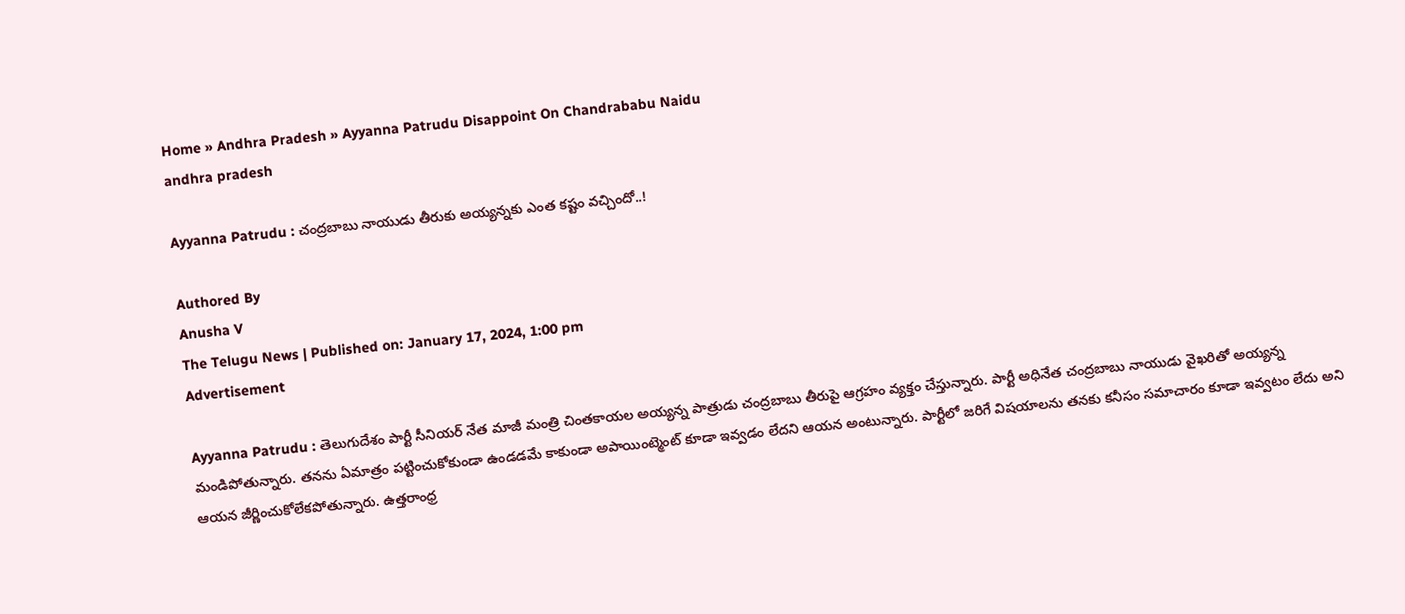Home » Andhra Pradesh » Ayyanna Patrudu Disappoint On Chandrababu Naidu
andhra pradesh

Ayyanna Patrudu : చంద్రబాబు నాయుడు తీరుకు అయ్యన్నకు ఎంత కష్టం వచ్చిందో..!

Authored By
Anusha V
The Telugu News | Published on: January 17, 2024, 1:00 pm
Advertisement

Ayyanna Patrudu : తెలుగుదేశం పార్టీ సీనియర్ నేత మాజీ మంత్రి చింతకాయల అయ్యన్న పాత్రుడు చంద్రబాబు తీరుపై ఆగ్రహం వ్యక్తం చేస్తున్నారు. పార్టీ అధినేత చంద్రబాబు నాయుడు వైఖరితో అయ్యన్న మండిపోతున్నారు. తనను ఏమాత్రం పట్టించుకోకుండా ఉండడమే కాకుండా అపాయింట్మెంట్ కూడా ఇవ్వడం లేదని ఆయన అంటున్నారు. పార్టీలో జరిగే విషయాలను తనకు కనీసం సమాచారం కూడా ఇవ్వటం లేదు అని ఆయన జీర్ణించుకోలేకపోతున్నారు. ఉత్తరాంధ్ర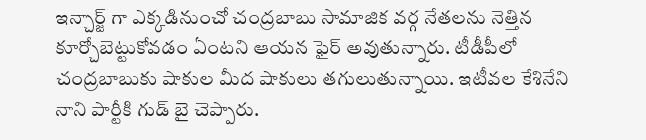ఇన్చార్జ్ గా ఎక్కడినుంచో చంద్రబాబు సామాజిక వర్గ నేతలను నెత్తిన కూర్చోబెట్టుకోవడం ఏంటని ఆయన ఫైర్ అవుతున్నారు. టీడీపీలో చంద్రబాబుకు షాకుల మీద షాకులు తగులుతున్నాయి. ఇటీవల కేశినేని నాని పార్టీకి గుడ్ బై చెప్పారు.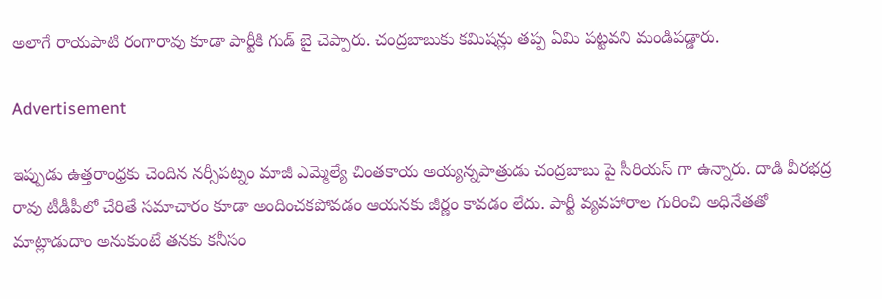అలాగే రాయపాటి రంగారావు కూడా పార్టీకి గుడ్ బై చెప్పారు. చంద్రబాబుకు కమిషన్లు తప్ప ఏమి పట్టవని మండిపడ్డారు.

Advertisement

ఇప్పుడు ఉత్తరాంధ్రకు చెందిన నర్సీపట్నం మాజీ ఎమ్మెల్యే చింతకాయ అయ్యన్నపాత్రుడు చంద్రబాబు పై సీరియస్ గా ఉన్నారు. దాడి వీరభద్ర రావు టీడీపీలో చేరితే సమాచారం కూడా అందించకపోవడం ఆయనకు జీర్ణం కావడం లేదు. పార్టీ వ్యవహారాల గురించి అధినేతతో మాట్లాడుదాం అనుకుంటే తనకు కనీసం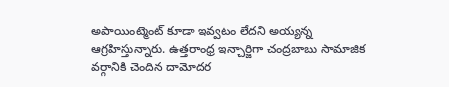అపాయింట్మెంట్ కూడా ఇవ్వటం లేదని అయ్యన్న ఆగ్రహిస్తున్నారు. ఉత్తరాంధ్ర ఇన్చార్జిగా చంద్రబాబు సామాజిక వర్గానికి చెందిన దామోదర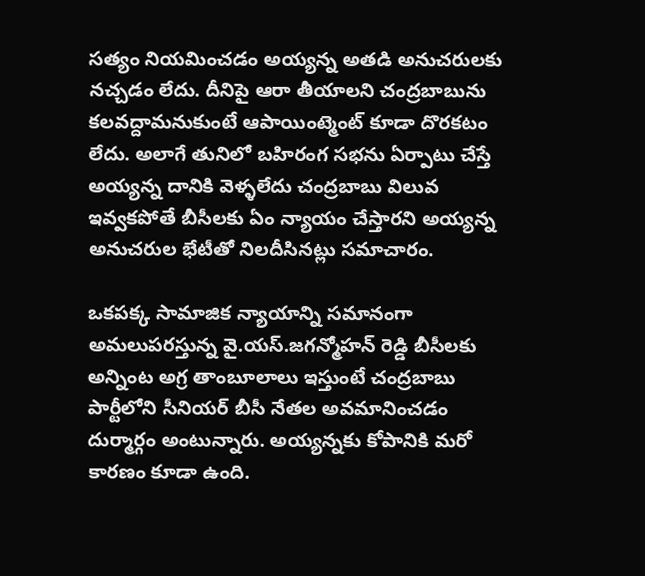సత్యం నియమించడం అయ్యన్న అతడి అనుచరులకు నచ్చడం లేదు. దీనిపై ఆరా తీయాలని చంద్రబాబును కలవద్దామనుకుంటే ఆపాయింట్మెంట్ కూడా దొరకటం లేదు. అలాగే తునిలో బహిరంగ సభను ఏర్పాటు చేస్తే అయ్యన్న దానికి వెళ్ళలేదు చంద్రబాబు విలువ ఇవ్వకపోతే బీసీలకు ఏం న్యాయం చేస్తారని అయ్యన్న అనుచరుల భేటీతో నిలదీసినట్లు సమాచారం.

ఒకపక్క సామాజిక న్యాయాన్ని సమానంగా అమలుపరస్తున్న వై.యస్.జగన్మోహన్ రెడ్డి బీసీలకు అన్నింట అగ్ర తాంబూలాలు ఇస్తుంటే చంద్రబాబు పార్టీలోని సీనియర్ బీసీ నేతల అవమానించడం దుర్మార్గం అంటున్నారు. అయ్యన్నకు కోపానికి మరో కారణం కూడా ఉంది.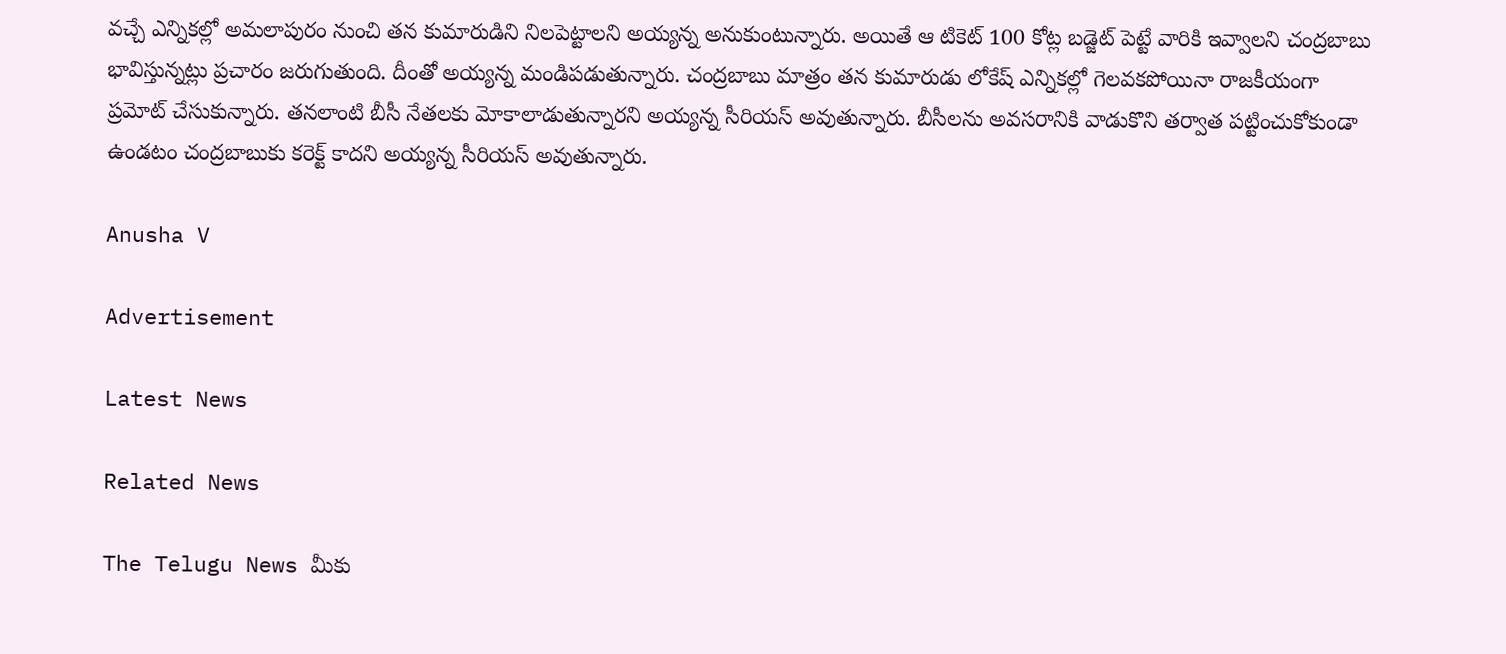వచ్చే ఎన్నికల్లో అమలాపురం నుంచి తన కుమారుడిని నిలపెట్టాలని అయ్యన్న అనుకుంటున్నారు. అయితే ఆ టికెట్ 100 కోట్ల బడ్జెట్ పెట్టే వారికి ఇవ్వాలని చంద్రబాబు భావిస్తున్నట్లు ప్రచారం జరుగుతుంది. దీంతో అయ్యన్న మండిపడుతున్నారు. చంద్రబాబు మాత్రం తన కుమారుడు లోకేష్ ఎన్నికల్లో గెలవకపోయినా రాజకీయంగా ప్రమోట్ చేసుకున్నారు. తనలాంటి బీసీ నేతలకు మోకాలాడుతున్నారని అయ్యన్న సీరియస్ అవుతున్నారు. బీసీలను అవసరానికి వాడుకొని తర్వాత పట్టించుకోకుండా ఉండటం చంద్రబాబుకు కరెక్ట్ కాదని అయ్యన్న సీరియస్ అవుతున్నారు.

Anusha V

Advertisement

Latest News

Related News

The Telugu News మీకు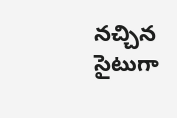నచ్చిన సైటుగా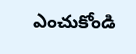ఎంచుకోండి